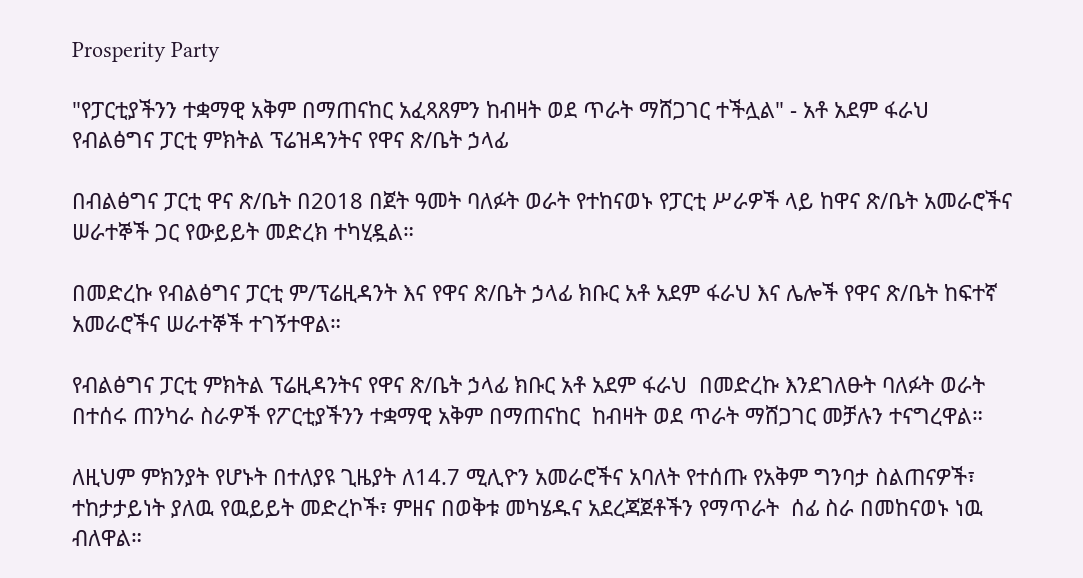Prosperity Party

"የፓርቲያችንን ተቋማዊ አቅም በማጠናከር አፈጻጸምን ከብዛት ወደ ጥራት ማሸጋገር ተችሏል" - አቶ አደም ፋራህ የብልፅግና ፓርቲ ምክትል ፕሬዝዳንትና የዋና ጽ/ቤት ኃላፊ

በብልፅግና ፓርቲ ዋና ጽ/ቤት በ2018 በጀት ዓመት ባለፉት ወራት የተከናወኑ የፓርቲ ሥራዎች ላይ ከዋና ጽ/ቤት አመራሮችና ሠራተኞች ጋር የውይይት መድረክ ተካሂዷል።

በመድረኩ የብልፅግና ፓርቲ ም/ፕሬዚዳንት እና የዋና ጽ/ቤት ኃላፊ ክቡር አቶ አደም ፋራህ እና ሌሎች የዋና ጽ/ቤት ከፍተኛ አመራሮችና ሠራተኞች ተገኝተዋል።

የብልፅግና ፓርቲ ምክትል ፕሬዚዳንትና የዋና ጽ/ቤት ኃላፊ ክቡር አቶ አደም ፋራህ  በመድረኩ እንደገለፁት ባለፉት ወራት በተሰሩ ጠንካራ ስራዎች የፖርቲያችንን ተቋማዊ አቅም በማጠናከር  ከብዛት ወደ ጥራት ማሸጋገር መቻሉን ተናግረዋል።

ለዚህም ምክንያት የሆኑት በተለያዩ ጊዜያት ለ14.7 ሚሊዮን አመራሮችና አባለት የተሰጡ የአቅም ግንባታ ስልጠናዎች፣ ተከታታይነት ያለዉ የዉይይት መድረኮች፣ ምዘና በወቅቱ መካሄዱና አደረጃጀቶችን የማጥራት  ሰፊ ስራ በመከናወኑ ነዉ ብለዋል።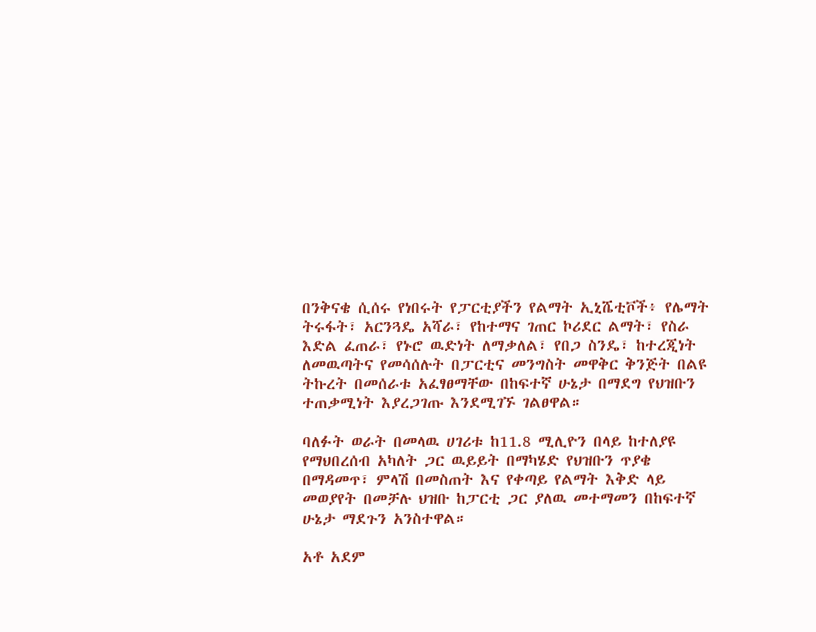በንቅናቄ ሲሰሩ የነበሩት የፓርቲያችን የልማት ኢኒሼቲቮች፥ የሌማት ትሩፋት፣ አርንጓዴ አሻራ፣ የከተማና ገጠር ኮሪደር ልማት፣ የስራ እድል ፈጠራ፣ የኑሮ ዉድነት ለማቃለል፣ የበጋ ስንዴ፣ ከተረጂነት ለመዉጣትና የመሳሰሉት በፓርቲና መንግስት መዋቅር ቅንጅት በልዩ ትኩረት በመሰራቱ አፈፃፀማቸው በከፍተኛ ሁኔታ በማደግ የህዝቡን ተጠቃሚነት እያረጋገጡ እንደሚገኙ ገልፀዋል።

ባለፉት ወራት በመላዉ ሀገሪቱ ከ11.8 ሚሊዮን በላይ ከተለያዩ የማህበረሰብ አካለት ጋር ዉይይት በማካሄድ የህዝቡን ጥያቄ በማዳመጥ፣ ምላሽ በመስጠት እና የቀጣይ የልማት እቅድ ላይ መወያየት በመቻሉ ህዝቡ ከፓርቲ ጋር ያለዉ መተማመን በከፍተኛ ሁኔታ ማደጉን አንስተዋል።

አቶ አደም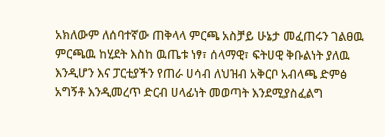አክለውም ለሰባተኛው ጠቅላላ ምርጫ አስቻይ ሁኔታ መፈጠሩን ገልፀዉ ምርጫዉ ከሂደት እስከ ዉጤቱ ነፃ፣ ሰላማዊ፣ ፍትሀዊ ቅቡልነት ያለዉ እንዲሆን እና ፓርቲያችን የጠራ ሀሳብ ለህዝብ አቅርቦ አብላጫ ድምፅ አግኝቶ እንዲመረጥ ድርብ ሀላፊነት መወጣት እንደሚያስፈልግ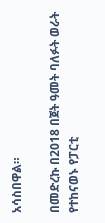አሳስበዋል።

በመድረኩ በ2018 በጀት ዓመት ባለፉት ወራት የተከናወኑ የፓርቲ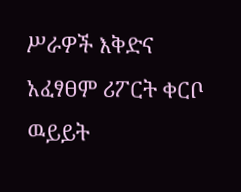ሥራዎች እቅድና አፈፃፀም ሪፖርት ቀርቦ ዉይይት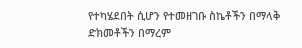የተካሄደበት ሲሆን የተመዘገቡ ስኬቶችን በማላቅ ድክመቶችን በማረም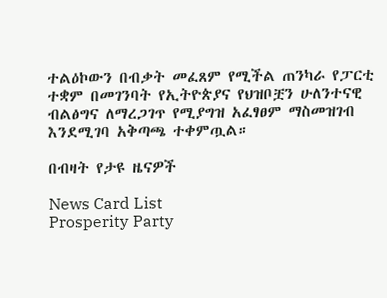ተልዕኮውን በብቃት መፈጸም የሚችል ጠንካራ የፓርቲ ተቋም በመገንባት የኢትዮጵያና የህዝቦቿን ሁለንተናዊ ብልፅግና ለማረጋገጥ የሚያግዝ አፈፃፀም ማስመዝገብ እንደሚገባ አቅጣጫ ተቀምጧል።

በብዛት የታዩ ዜናዎች

News Card List
Prosperity Party